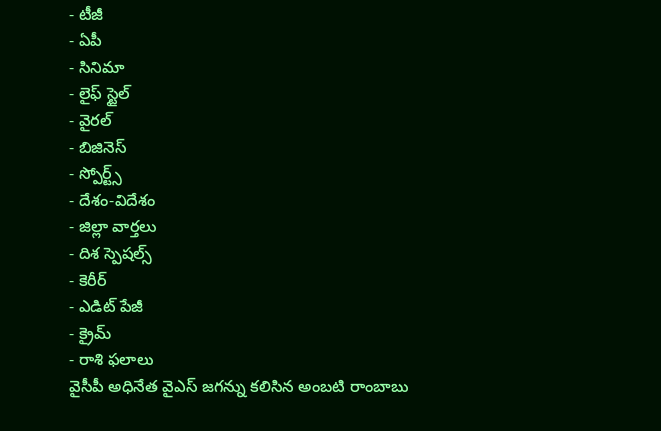- టీజీ
- ఏపీ
- సినిమా
- లైఫ్ స్టైల్
- వైరల్
- బిజినెస్
- స్పోర్ట్స్
- దేశం-విదేశం
- జిల్లా వార్తలు
- దిశ స్పెషల్స్
- కెరీర్
- ఎడిట్ పేజీ
- క్రైమ్
- రాశి ఫలాలు
వైసీపీ అధినేత వైఎస్ జగన్ను కలిసిన అంబటి రాంబాబు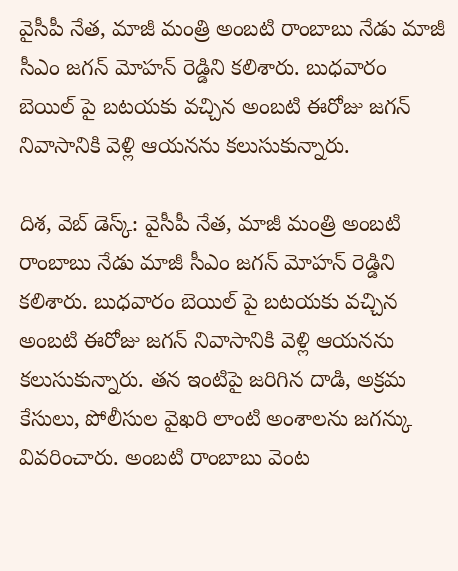వైసీపీ నేత, మాజీ మంత్రి అంబటి రాంబాబు నేడు మాజీ సీఎం జగన్ మోహన్ రెడ్డిని కలిశారు. బుధవారం బెయిల్ పై బటయకు వచ్చిన అంబటి ఈరోజు జగన్ నివాసానికి వెళ్లి ఆయనను కలుసుకున్నారు.

దిశ, వెబ్ డెస్క్: వైసీపీ నేత, మాజీ మంత్రి అంబటి రాంబాబు నేడు మాజీ సీఎం జగన్ మోహన్ రెడ్డిని కలిశారు. బుధవారం బెయిల్ పై బటయకు వచ్చిన అంబటి ఈరోజు జగన్ నివాసానికి వెళ్లి ఆయనను కలుసుకున్నారు. తన ఇంటిపై జరిగిన దాడి, అక్రమ కేసులు, పోలీసుల వైఖరి లాంటి అంశాలను జగన్కు వివరించారు. అంబటి రాంబాబు వెంట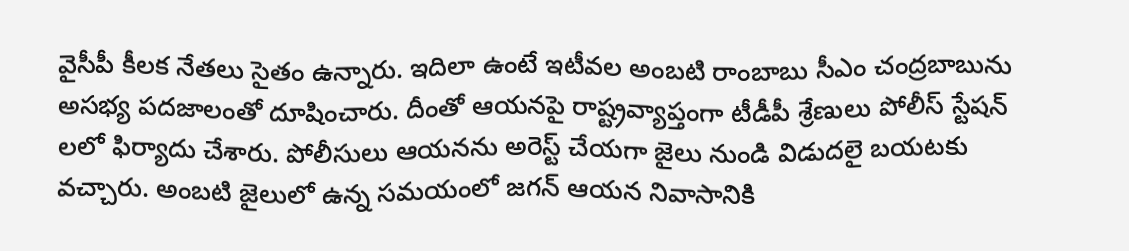వైసీపీ కీలక నేతలు సైతం ఉన్నారు. ఇదిలా ఉంటే ఇటీవల అంబటి రాంబాబు సీఎం చంద్రబాబును అసభ్య పదజాలంతో దూషించారు. దీంతో ఆయనపై రాష్ట్రవ్యాప్తంగా టీడీపీ శ్రేణులు పోలీస్ స్టేషన్ లలో ఫిర్యాదు చేశారు. పోలీసులు ఆయనను అరెస్ట్ చేయగా జైలు నుండి విడుదలై బయటకు వచ్చారు. అంబటి జైలులో ఉన్న సమయంలో జగన్ ఆయన నివాసానికి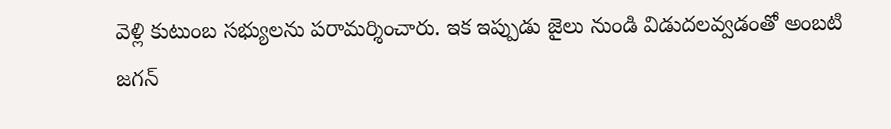వెళ్లి కుటుంబ సభ్యులను పరామర్శించారు. ఇక ఇప్పుడు జైలు నుండి విడుదలవ్వడంతో అంబటి జగన్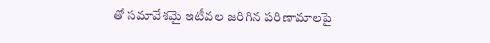తో సమావేశమై ఇటీవల జరిగిన పరిణామాలపై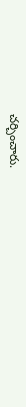చర్చించారు.